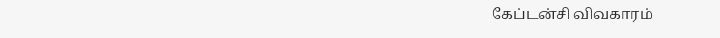கேப்டன்சி விவகாரம்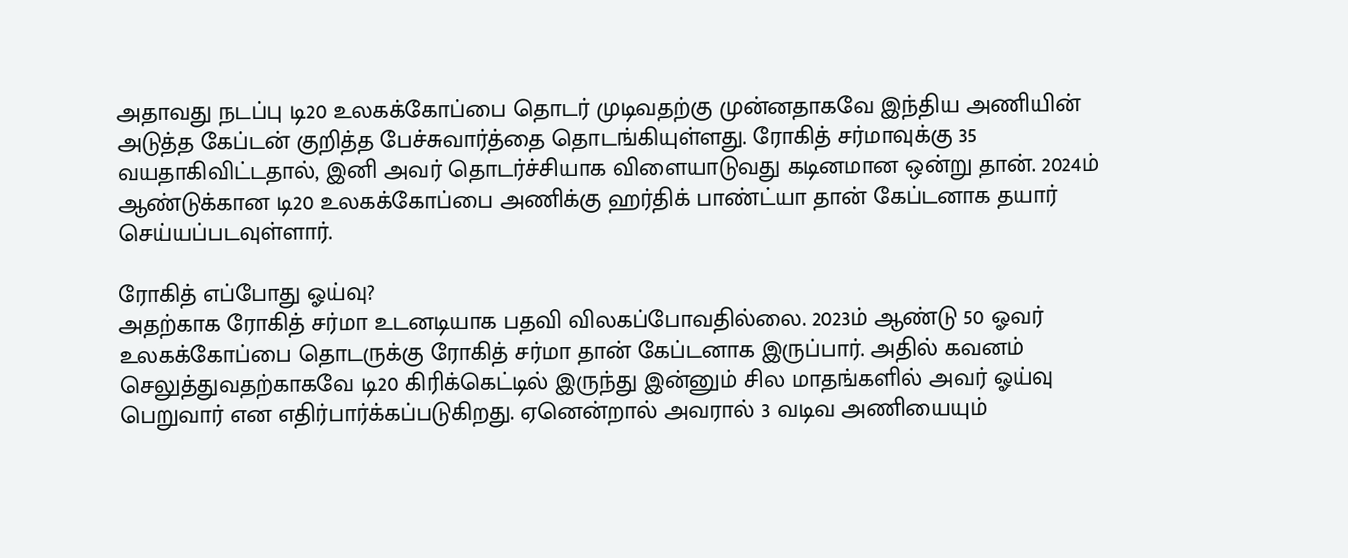அதாவது நடப்பு டி20 உலகக்கோப்பை தொடர் முடிவதற்கு முன்னதாகவே இந்திய அணியின் அடுத்த கேப்டன் குறித்த பேச்சுவார்த்தை தொடங்கியுள்ளது. ரோகித் சர்மாவுக்கு 35 வயதாகிவிட்டதால், இனி அவர் தொடர்ச்சியாக விளையாடுவது கடினமான ஒன்று தான். 2024ம் ஆண்டுக்கான டி20 உலகக்கோப்பை அணிக்கு ஹர்திக் பாண்ட்யா தான் கேப்டனாக தயார் செய்யப்படவுள்ளார்.

ரோகித் எப்போது ஓய்வு?
அதற்காக ரோகித் சர்மா உடனடியாக பதவி விலகப்போவதில்லை. 2023ம் ஆண்டு 50 ஓவர் உலகக்கோப்பை தொடருக்கு ரோகித் சர்மா தான் கேப்டனாக இருப்பார். அதில் கவனம் செலுத்துவதற்காகவே டி20 கிரிக்கெட்டில் இருந்து இன்னும் சில மாதங்களில் அவர் ஓய்வு பெறுவார் என எதிர்பார்க்கப்படுகிறது. ஏனென்றால் அவரால் 3 வடிவ அணியையும்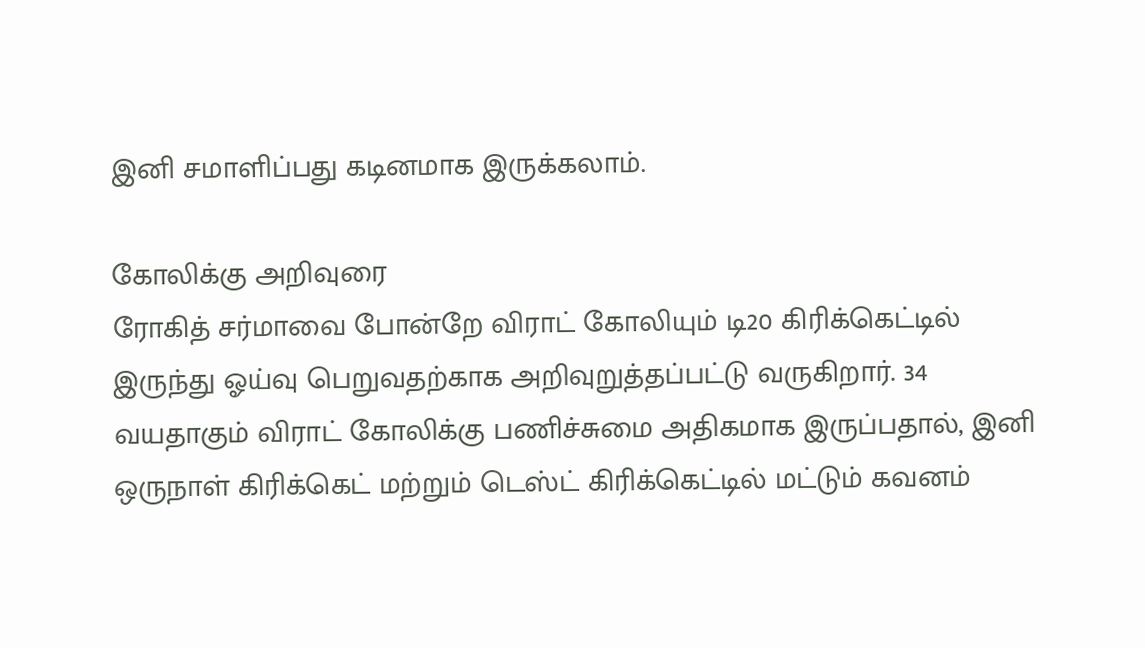இனி சமாளிப்பது கடினமாக இருக்கலாம்.

கோலிக்கு அறிவுரை
ரோகித் சர்மாவை போன்றே விராட் கோலியும் டி20 கிரிக்கெட்டில் இருந்து ஓய்வு பெறுவதற்காக அறிவுறுத்தப்பட்டு வருகிறார். 34 வயதாகும் விராட் கோலிக்கு பணிச்சுமை அதிகமாக இருப்பதால், இனி ஒருநாள் கிரிக்கெட் மற்றும் டெஸ்ட் கிரிக்கெட்டில் மட்டும் கவனம்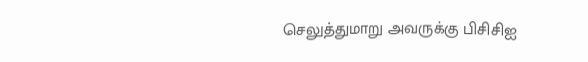செலுத்துமாறு அவருக்கு பிசிசிஐ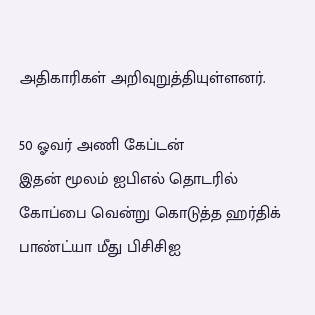அதிகாரிகள் அறிவுறுத்தியுள்ளனர்.

50 ஓவர் அணி கேப்டன்
இதன் மூலம் ஐபிஎல் தொடரில் கோப்பை வென்று கொடுத்த ஹர்திக் பாண்ட்யா மீது பிசிசிஐ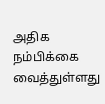அதிக நம்பிக்கை வைத்துள்ளது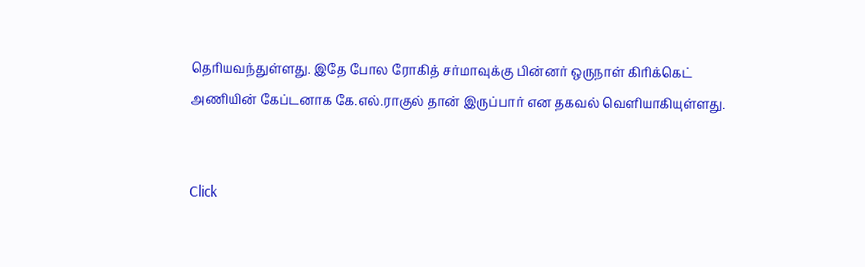தெரியவந்துள்ளது. இதே போல ரோகித் சர்மாவுக்கு பின்னர் ஒருநாள் கிரிக்கெட் அணியின் கேப்டனாக கே.எல்.ராகுல் தான் இருப்பார் என தகவல் வெளியாகியுள்ளது.


Click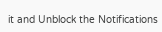it and Unblock the Notifications